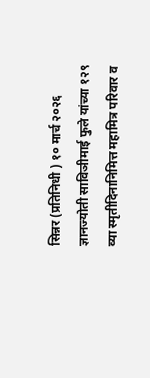सिन्नर (प्रतिनिधी ) १० मार्च २०२६ ज्ञानज्योती साविञीमाई फुले यांच्या १२९ व्या स्मृतीदिनानिमित्त महामित्र परिवार व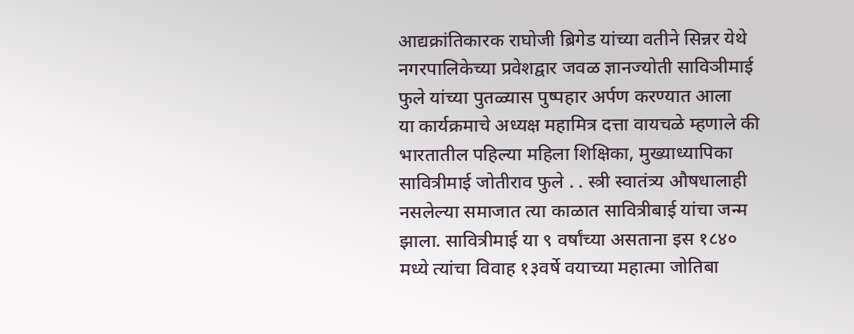आद्यक्रांतिकारक राघोजी ब्रिगेड यांच्या वतीने सिन्नर येथे नगरपालिकेच्या प्रवेशद्वार जवळ ज्ञानज्योती साविञीमाई फुले यांच्या पुतळ्यास पुष्पहार अर्पण करण्यात आला
या कार्यक्रमाचे अध्यक्ष महामित्र दत्ता वायचळे म्हणाले की
भारतातील पहिल्या महिला शिक्षिका, मुख्याध्यापिका सावित्रीमाई जोतीराव फुले . . स्त्री स्वातंत्र्य औषधालाही नसलेल्या समाजात त्या काळात सावित्रीबाई यांचा जन्म झाला. सावित्रीमाई या ९ वर्षांच्या असताना इस १८४० मध्ये त्यांचा विवाह १३वर्षे वयाच्या महात्मा जोतिबा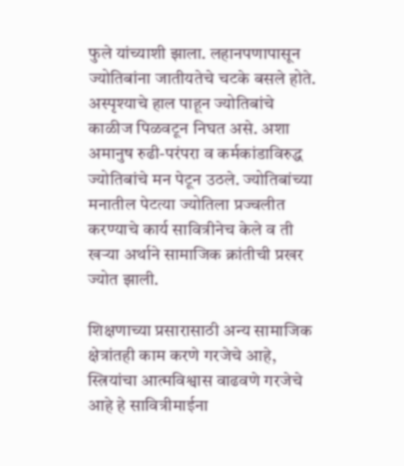फुले यांच्याशी झाला. लहानपणापासून ज्योतिबांना जातीयतेचे चटके बसले होते. अस्पृश्याचे हाल पाहून ज्योतिबांचे काळीज पिळवटून निघत असे. अशा अमानुष रुढी-परंपरा व कर्मकांडाविरुद्ध ज्योतिबांचे मन पेटून उठले. ज्योतिबांच्या मनातील पेटत्या ज्योतिला प्रज्वलीत करण्याचे कार्य सावित्रीनेच केले व ती खऱ्या अर्थाने सामाजिक क्रांतीची प्रखर ज्योत झाली.

शिक्षणाच्या प्रसारासाठी अन्य सामाजिक क्षेत्रांतही काम करणे गरजेचे आहे, स्त्रियांचा आत्मविश्वास वाढवणे गरजेचे आहे हे सावित्रीमाईना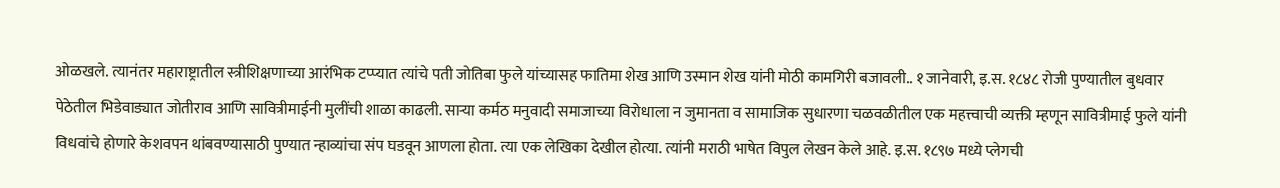ओळखले. त्यानंतर महाराष्ट्रातील स्त्रीशिक्षणाच्या आरंभिक टप्प्यात त्यांचे पती जोतिबा फुले यांच्यासह फातिमा शेख आणि उस्मान शेख यांनी मोठी कामगिरी बजावली.. १ जानेवारी, इ.स. १८४८ रोजी पुण्यातील बुधवार पेठेतील भिडेवाड्यात जोतीराव आणि सावित्रीमाईनी मुलींची शाळा काढली. साऱ्या कर्मठ मनुवादी समाजाच्या विरोधाला न जुमानता व सामाजिक सुधारणा चळवळीतील एक महत्त्वाची व्यक्ती म्हणून सावित्रीमाई फुले यांनी विधवांचे होणारे केशवपन थांबवण्यासाठी पुण्यात न्हाव्यांचा संप घडवून आणला होता. त्या एक लेखिका देखील होत्या. त्यांनी मराठी भाषेत विपुल लेखन केले आहे. इ.स. १८९७ मध्ये प्लेगची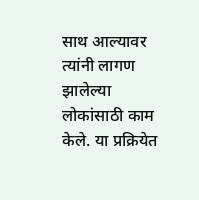साथ आल्यावर त्यांनी लागण झालेल्या लोकांसाठी काम केले. या प्रक्रियेत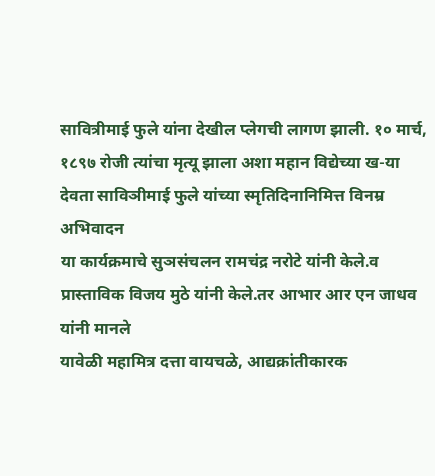सावित्रीमाई फुले यांना देखील प्लेगची लागण झाली. १० मार्च, १८९७ रोजी त्यांचा मृत्यू झाला अशा महान विद्येच्या ख-या देवता साविञीमाई फुले यांच्या स्मृतिदिनानिमित्त विनम्र अभिवादन
या कार्यक्रमाचे सुञसंचलन रामचंद्र नरोटे यांनी केले.व प्रास्ताविक विजय मुठे यांनी केले.तर आभार आर एन जाधव यांनी मानले
यावेळी महामित्र दत्ता वायचळे, आद्यक्रांतीकारक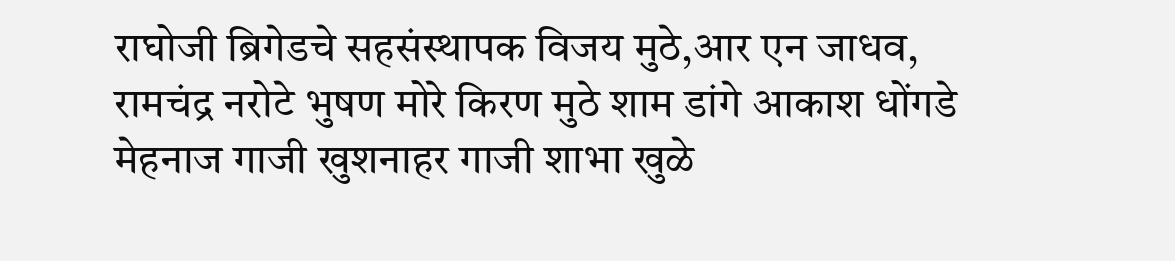राघोजी ब्रिगेडचे सहसंस्थापक विजय मुठे,आर एन जाधव, रामचंद्र नरोटे भुषण मोरे किरण मुठे शाम डांगे आकाश धोंगडे मेहनाज गाजी खुशनाहर गाजी शाभा खुळे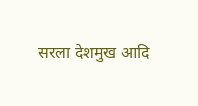सरला देशमुख आदि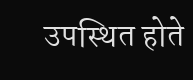उपस्थित होते